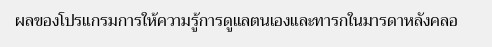ผลของโปรแกรมการให้ความรู้การดูแลตนเองและทารกในมารดาหลังคลอ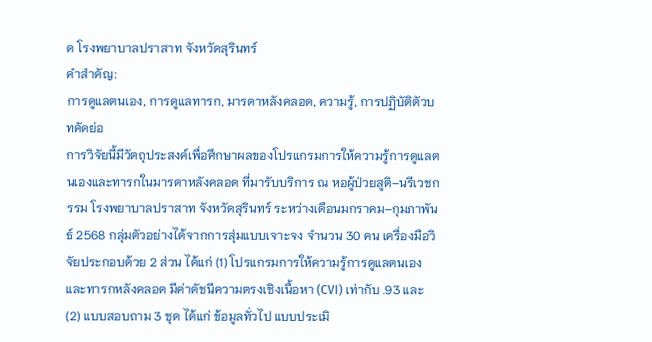ด โรงพยาบาลปราสาท จังหวัดสุรินทร์
คำสำคัญ:
การดูแลตนเอง, การดูแลทารก, มารดาหลังคลอด, ความรู้, การปฏิบัติตัวบทคัดย่อ
การวิจัยนี้มีวัตถุประสงค์เพื่อศึกษาผลของโปรแกรมการให้ความรู้การดูแลตนเองและทารกในมารดาหลังคลอด ที่มารับบริการ ณ หอผู้ป่วยสูติ–นรีเวชกรรม โรงพยาบาลปราสาท จังหวัดสุรินทร์ ระหว่างเดือนมกราคม–กุมภาพันธ์ 2568 กลุ่มตัวอย่างได้จากการสุ่มแบบเจาะจง จำนวน 30 คน เครื่องมือวิจัยประกอบด้วย 2 ส่วน ได้แก่ (1) โปรแกรมการให้ความรู้การดูแลตนเองและทารกหลังคลอด มีค่าดัชนีความตรงเชิงเนื้อหา (CVI) เท่ากับ .93 และ (2) แบบสอบถาม 3 ชุด ได้แก่ ข้อมูลทั่วไป แบบประเมิ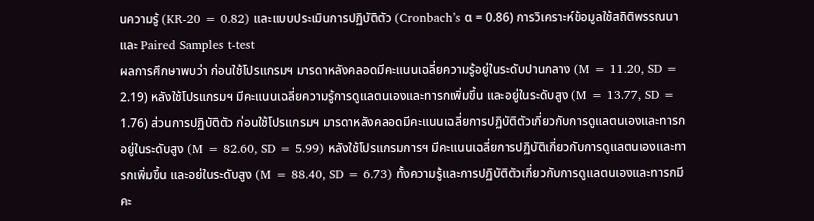นความรู้ (KR-20 = 0.82) และแบบประเมินการปฏิบัติตัว (Cronbach’s α = 0.86) การวิเคราะห์ข้อมูลใช้สถิติพรรณนาและ Paired Samples t-test
ผลการศึกษาพบว่า ก่อนใช้โปรแกรมฯ มารดาหลังคลอดมีคะแนนเฉลี่ยความรู้อยู่ในระดับปานกลาง (M = 11.20, SD = 2.19) หลังใช้โปรแกรมฯ มีคะแนนเฉลี่ยความรู้การดูแลตนเองและทารกเพิ่มขึ้น และอยู่ในระดับสูง (M = 13.77, SD = 1.76) ส่วนการปฏิบัติตัว ก่อนใช้โปรแกรมฯ มารดาหลังคลอดมีคะแนนเฉลี่ยการปฏิบัติตัวเกี่ยวกับการดูแลตนเองและทารกอยู่ในระดับสูง (M = 82.60, SD = 5.99) หลังใช้โปรแกรมการฯ มีคะแนนเฉลี่ยการปฏิบัติเกี่ยวกับการดูแลตนเองและทารกเพิ่มขึ้น และอย่ในระดับสูง (M = 88.40, SD = 6.73) ทั้งความรู้และการปฏิบัติตัวเกี่ยวกับการดูแลตนเองและทารกมีคะ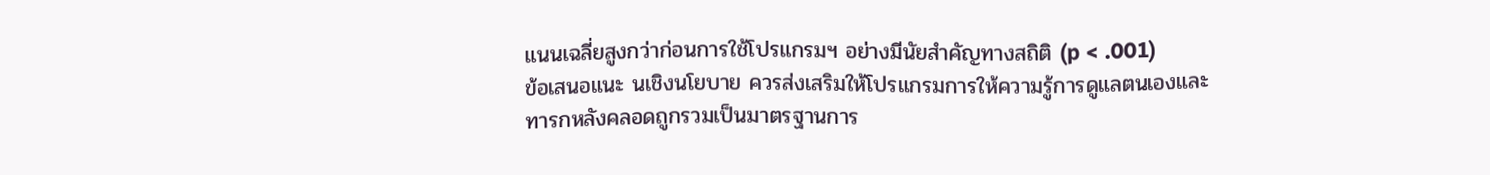แนนเฉลี่ยสูงกว่าก่อนการใช้โปรแกรมฯ อย่างมีนัยสำคัญทางสถิติ (p < .001)
ข้อเสนอแนะ นเชิงนโยบาย ควรส่งเสริมให้โปรแกรมการให้ความรู้การดูแลตนเองและทารกหลังคลอดถูกรวมเป็นมาตรฐานการ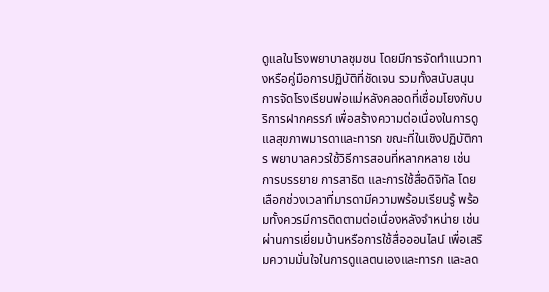ดูแลในโรงพยาบาลชุมชน โดยมีการจัดทำแนวทางหรือคู่มือการปฏิบัติที่ชัดเจน รวมทั้งสนับสนุนการจัดโรงเรียนพ่อแม่หลังคลอดที่เชื่อมโยงกับบริการฝากครรภ์ เพื่อสร้างความต่อเนื่องในการดูแลสุขภาพมารดาและทารก ขณะที่ในเชิงปฏิบัติการ พยาบาลควรใช้วิธีการสอนที่หลากหลาย เช่น การบรรยาย การสาธิต และการใช้สื่อดิจิทัล โดยเลือกช่วงเวลาที่มารดามีความพร้อมเรียนรู้ พร้อมทั้งควรมีการติดตามต่อเนื่องหลังจำหน่าย เช่น ผ่านการเยี่ยมบ้านหรือการใช้สื่อออนไลน์ เพื่อเสริมความมั่นใจในการดูแลตนเองและทารก และลด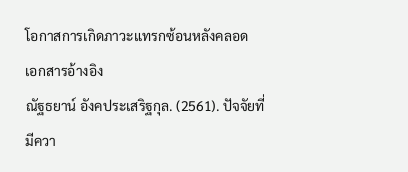โอกาสการเกิดภาวะแทรกซ้อนหลังคลอด
เอกสารอ้างอิง
ณัฐธยาน์ อังคประเสริฐกุล. (2561). ปัจจัยที่มีควา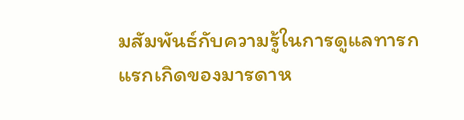มสัมพันธ์กับความรู้ในการดูแลทารกแรกเกิดของมารดาห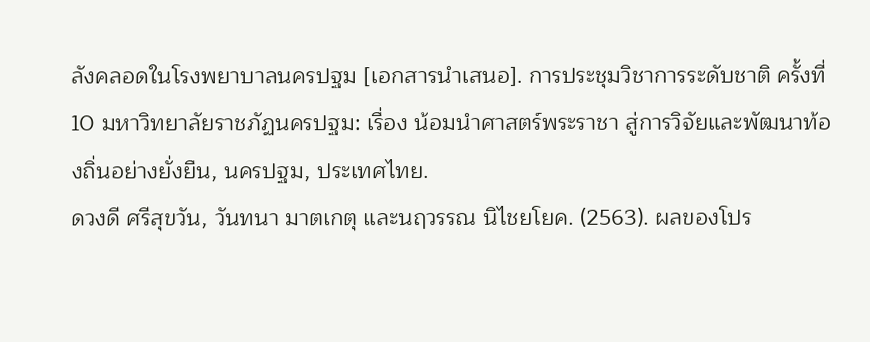ลังคลอดในโรงพยาบาลนครปฐม [เอกสารนำเสนอ]. การประชุมวิชาการระดับชาติ ครั้งที่ 10 มหาวิทยาลัยราชภัฏนครปฐม: เรื่อง น้อมนําศาสตร์พระราชา สู่การวิจัยและพัฒนาท้องถิ่นอย่างยั่งยืน, นครปฐม, ประเทศไทย.
ดวงดี ศรีสุขวัน, วันทนา มาตเกตุ และนฤวรรณ นิไชยโยค. (2563). ผลของโปร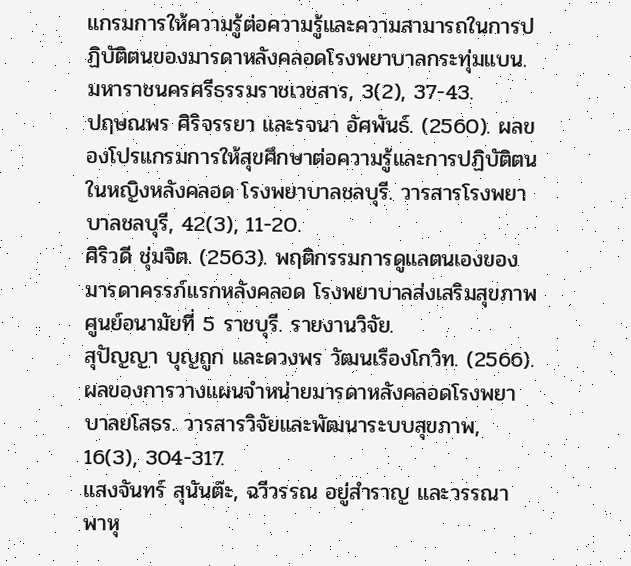แกรมการให้ความรู้ต่อความรู้และความสามารถในการปฏิบัติตนของมารดาหลังคลอดโรงพยาบาลกระทุ่มแบน. มหาราชนครศรีธรรมราชเวชสาร, 3(2), 37-43.
ปฤษณพร ศิริจรรยา และรจนา อัศพันธ์. (2560). ผลของโปรแกรมการให้สุขศึกษาต่อความรู้และการปฏิบัติตนในหญิงหลังคลอด โรงพยาบาลชลบุรี. วารสารโรงพยาบาลชลบุรี, 42(3), 11-20.
ศิริวดี ชุ่มจิต. (2563). พฤติกรรมการดูแลตนเองของมารดาครรภ์แรกหลังคลอด โรงพยาบาลส่งเสริมสุขภาพ ศูนย์อนามัยที่ 5 ราชบุรี. รายงานวิจัย.
สุปัญญา บุญถูก และดวงพร วัฒนเรืองโกวิท. (2566). ผลของการวางแผนจำหน่ายมารดาหลังคลอดโรงพยาบาลยโสธร. วารสารวิจัยและพัฒนาระบบสุขภาพ, 16(3), 304-317.
แสงจันทร์ สุนันต๊ะ, ฉวีวรรณ อยู่สําราญ และวรรณา พาหุ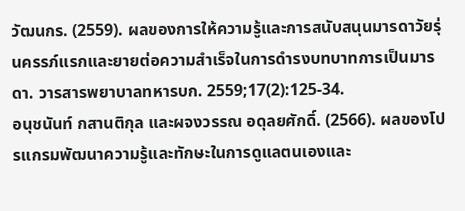วัฒนกร. (2559). ผลของการให้ความรู้และการสนับสนุนมารดาวัยรุ่นครรภ์แรกและยายต่อความสําเร็จในการดํารงบทบาทการเป็นมารดา. วารสารพยาบาลทหารบก. 2559;17(2):125-34.
อนุชนันท์ กสานติกุล และผจงวรรณ อดุลยศักดิ์. (2566). ผลของโปรแกรมพัฒนาความรู้และทักษะในการดูแลตนเองและ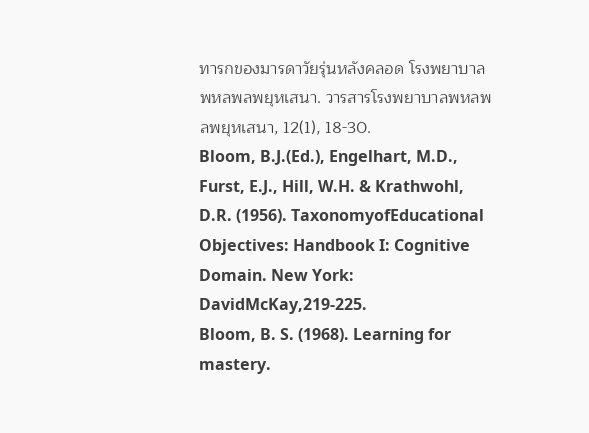ทารกของมารดาวัยรุ่นหลังคลอด โรงพยาบาลพหลพลพยุหเสนา. วารสารโรงพยาบาลพหลพลพยุหเสนา, 12(1), 18-30.
Bloom, B.J.(Ed.), Engelhart, M.D., Furst, E.J., Hill, W.H. & Krathwohl, D.R. (1956). TaxonomyofEducational Objectives: Handbook I: Cognitive Domain. New York: DavidMcKay,219-225.
Bloom, B. S. (1968). Learning for mastery.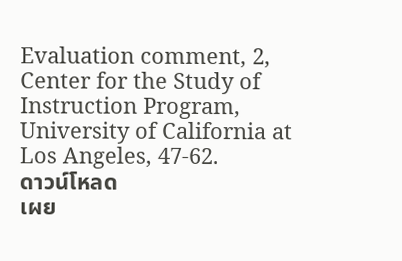Evaluation comment, 2, Center for the Study of Instruction Program, University of California at Los Angeles, 47-62.
ดาวน์โหลด
เผย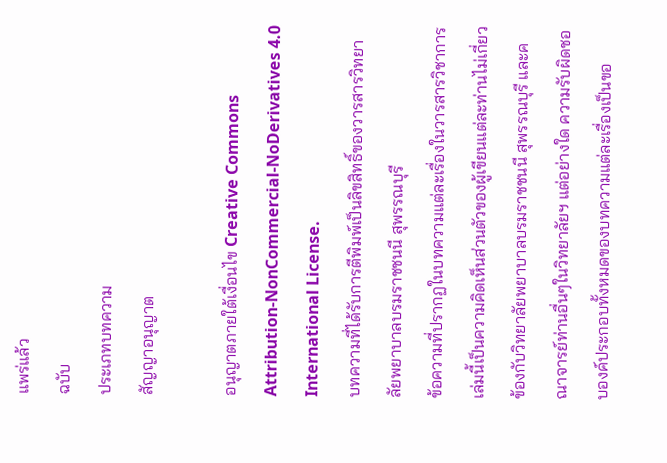แพร่แล้ว
ฉบับ
ประเภทบทความ
สัญญาอนุญาต

อนุญาตภายใต้เงื่อนไข Creative Commons Attribution-NonCommercial-NoDerivatives 4.0 International License.
บทความที่ได้รับการตีพิมพ์เป็นลิขสิทธิ์ของวารสารวิทยาลัยพยาบาลบรมราชชนนี สุพรรณบุรี
ข้อความที่ปรากฏในบทความแต่ละเรื่องในวารสารวิชาการเล่มนี้เป็นความคิดเห็นส่วนตัวของผู้เขียนแต่ละท่านไม่เกี่ยวข้องกับวิทยาลัยพยาบาลบรมราชชนนี สุพรรณบุรี และคณาจารย์ท่านอื่นๆในวิทยาลัยฯ แต่อย่างใด ความรับผิดชอบองค์ประกอบทั้งหมดของบทความแต่ละเรื่องเป็นขอ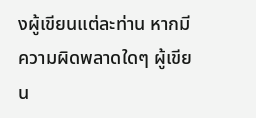งผู้เขียนแต่ละท่าน หากมีความผิดพลาดใดๆ ผู้เขียน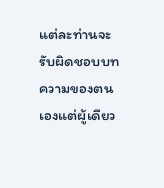แต่ละท่านจะรับผิดชอบบทความของตนเองแต่ผู้เดียว